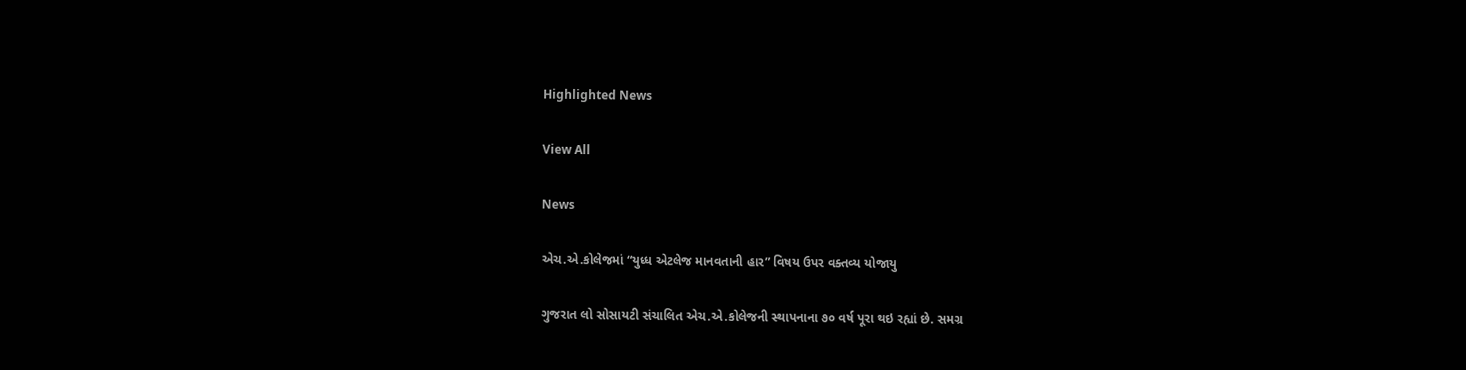Highlighted News

View All

News

એચ.એ.કોલેજમાં “યુધ્ધ એટલેજ માનવતાની હાર” વિષય ઉપર વક્તવ્ય યોજાયુ

ગુજરાત લો સોસાયટી સંચાલિત એચ.એ.કોલેજની સ્થાપનાના ૭૦ વર્ષ પૂરા થઇ રહ્યાં છે. સમગ્ર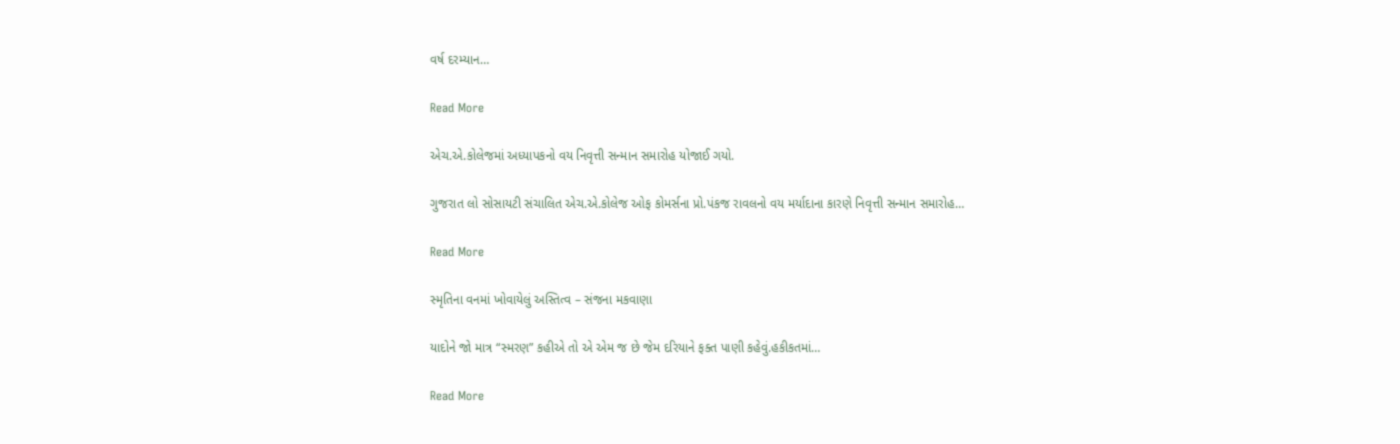વર્ષ દરમ્યાન…

Read More

એચ.એ.કોલેજમાં અધ્યાપકનો વય નિવૃત્તી સન્માન સમારોહ યોજાઈ ગયો.

ગુજરાત લો સોસાયટી સંચાલિત એચ.એ.કોલેજ ઓફ કોમર્સના પ્રો.પંકજ રાવલનો વય મર્યાદાના કારણે નિવૃત્તી સન્માન સમારોહ…

Read More

સ્મૃતિના વનમાં ખોવાયેલું અસ્તિત્વ – સંજના મકવાણા

યાદોને જો માત્ર “સ્મરણ” કહીએ તો એ એમ જ છે જેમ દરિયાને ફક્ત પાણી કહેવું.હકીકતમાં…

Read More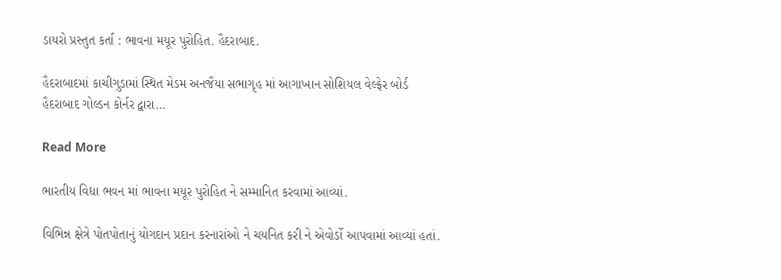ડાયરો પ્રસ્તુત કર્તા : ભાવના મયૂર પુરોહિત. હૈદરાબાદ.

હૈદરાબાદમાં કાચીગુડામાં સ્થિત મેડમ અનજૈયા સભાગૃહ માં આગાખાન સોશિયલ વેલ્ફેર બોર્ડ હૈદરાબાદ ગોલ્ડન કોર્નર દ્વારા…

Read More

ભારતીય વિદ્યા ભવન માં ભાવના મયૂર પુરોહિત ને સમ્માનિત કરવામાં આવ્યાં.

વિભિન્ન ક્ષેત્રે પોતપોતાનું યોગદાન પ્રદાન કરનારાંઓ ને ચયનિત કરી ને એવોર્ડો આપવામાં આવ્યાં હતાં.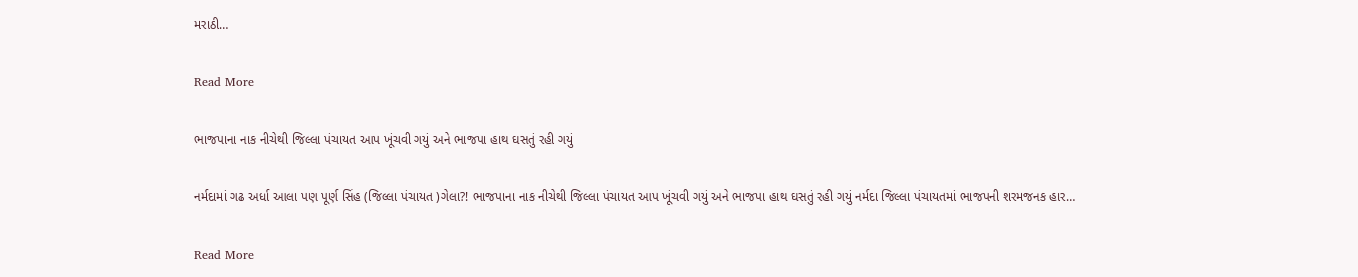મરાઠી…

Read More

ભાજપાના નાક નીચેથી જિલ્લા પંચાયત આપ ખૂંચવી ગયું અને ભાજપા હાથ ઘસતું રહી ગયું

નર્મદામાં ગઢ અર્ધા આલા પણ પૂર્ણ સિંહ (જિલ્લા પંચાયત )ગેલા?! ભાજપાના નાક નીચેથી જિલ્લા પંચાયત આપ ખૂંચવી ગયું અને ભાજપા હાથ ઘસતું રહી ગયું નર્મદા જિલ્લા પંચાયતમાં ભાજપની શરમજનક હાર…

Read More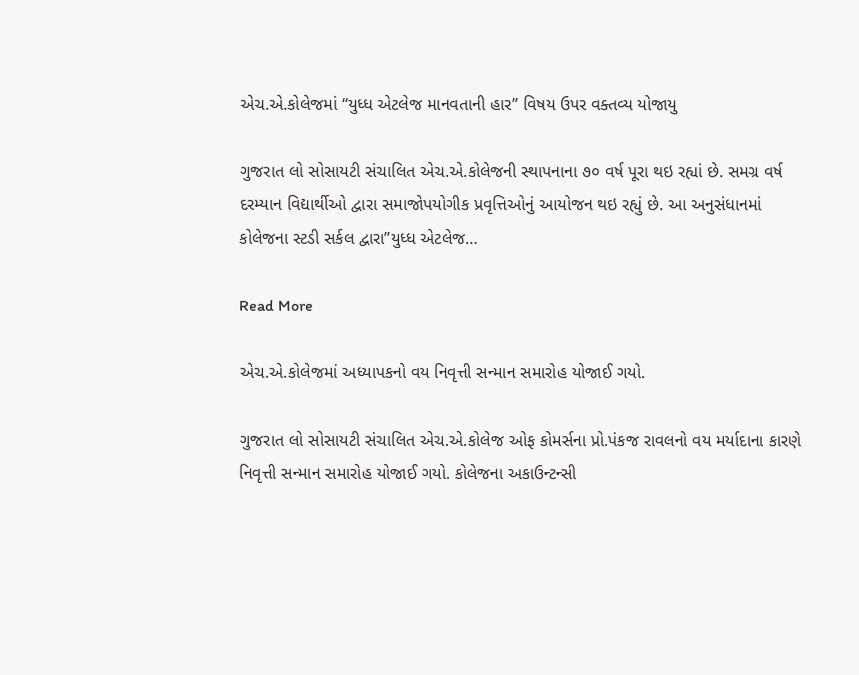એચ.એ.કોલેજમાં “યુધ્ધ એટલેજ માનવતાની હાર” વિષય ઉપર વક્તવ્ય યોજાયુ

ગુજરાત લો સોસાયટી સંચાલિત એચ.એ.કોલેજની સ્થાપનાના ૭૦ વર્ષ પૂરા થઇ રહ્યાં છે. સમગ્ર વર્ષ દરમ્યાન વિદ્યાર્થીઓ દ્વારા સમાજોપયોગીક પ્રવૃત્તિઓનું આયોજન થઇ રહ્યું છે. આ અનુસંધાનમાં કોલેજના સ્ટડી સર્કલ દ્વારા”યુધ્ધ એટલેજ…

Read More

એચ.એ.કોલેજમાં અધ્યાપકનો વય નિવૃત્તી સન્માન સમારોહ યોજાઈ ગયો.

ગુજરાત લો સોસાયટી સંચાલિત એચ.એ.કોલેજ ઓફ કોમર્સના પ્રો.પંકજ રાવલનો વય મર્યાદાના કારણે નિવૃત્તી સન્માન સમારોહ યોજાઈ ગયો. કોલેજના અકાઉન્ટન્સી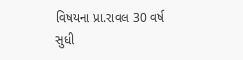વિષયના પ્રા.રાવલ 30 વર્ષ સુધી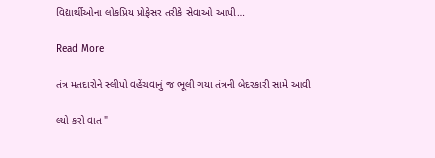વિદ્યાર્થીઓના લોકપ્રિય પ્રોફેસર તરીકે સેવાઓ આપી…

Read More

તંત્ર મતદારોને સ્લીપો વહેંચવાનું જ ભૂલી ગયા તંત્રની બેદરકારી સામે આવી

લ્યો કરો વાત "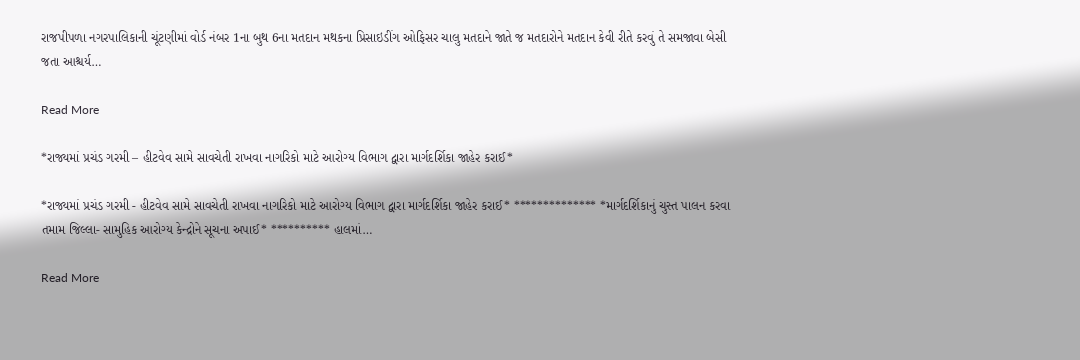રાજપીપળા નગરપાલિકાની ચૂંટણીમાં વોર્ડ નંબર 1ના બુથ 6ના મતદાન મથકના પ્રિસાઇડીંગ ઓફિસર ચાલુ મતદાને જાતે જ મતદારોને મતદાન કેવી રીતે કરવું તે સમજાવા બેસી જતા આશ્ચર્ય…

Read More

*રાજ્યમાં પ્રચંડ ગરમી – હીટવેવ સામે સાવચેતી રાખવા નાગરિકો માટે આરોગ્ય વિભાગ દ્વારા માર્ગદર્શિકા જાહેર કરાઈ*

*રાજ્યમાં પ્રચંડ ગરમી - હીટવેવ સામે સાવચેતી રાખવા નાગરિકો માટે આરોગ્ય વિભાગ દ્વારા માર્ગદર્શિકા જાહેર કરાઈ* ************** *માર્ગદર્શિકાનું ચુસ્ત પાલન કરવા તમામ જિલ્લા- સામુહિક આરોગ્ય કેન્દ્રોને સૂચના અપાઈ* ********** હાલમાં…

Read More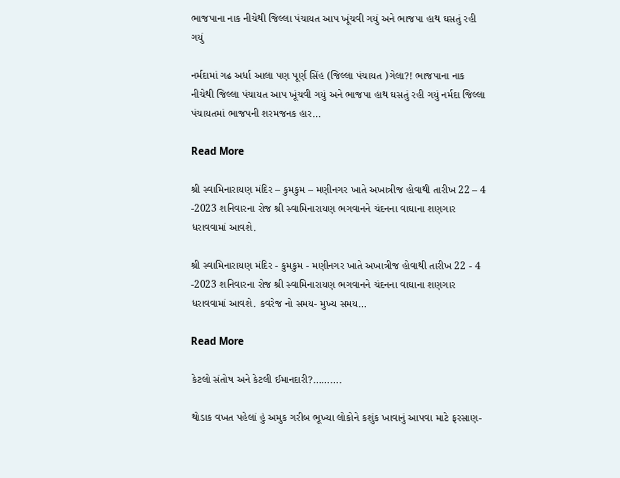ભાજપાના નાક નીચેથી જિલ્લા પંચાયત આપ ખૂંચવી ગયું અને ભાજપા હાથ ઘસતું રહી ગયું

નર્મદામાં ગઢ અર્ધા આલા પણ પૂર્ણ સિંહ (જિલ્લા પંચાયત )ગેલા?! ભાજપાના નાક નીચેથી જિલ્લા પંચાયત આપ ખૂંચવી ગયું અને ભાજપા હાથ ઘસતું રહી ગયું નર્મદા જિલ્લા પંચાયતમાં ભાજપની શરમજનક હાર…

Read More

શ્રી સ્વામિનારાયણ મંદિર – કુમકુમ – મણીનગર ખાતે અખાત્રીજ હોવાથી તારીખ 22 – 4 -2023 શનિવારના રોજ શ્રી સ્વામિનારાયણ ભગવાનને ચંદનના વાઘાના શણગાર ધરાવવામાં આવશે.

શ્રી સ્વામિનારાયણ મંદિર - કુમકુમ - મણીનગર ખાતે અખાત્રીજ હોવાથી તારીખ 22 - 4 -2023 શનિવારના રોજ શ્રી સ્વામિનારાયણ ભગવાનને ચંદનના વાઘાના શણગાર ધરાવવામાં આવશે. કવરેજ નો સમય- મુખ્ય સમય…

Read More

કેટલો સંતોષ અને કેટલી ઈમાનદારી?……….

થોડાક વખત પહેલાં હું અમુક ગરીબ ભૂખ્યા લોકોને કશુંક ખાવાનું આપવા માટે ફરસાણ-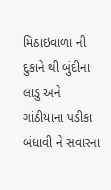મિઠાઇવાળા ની દુકાને થી બુંદીના લાડુ અને ગાંઠીયાના પડીકા બંધાવી ને સવારના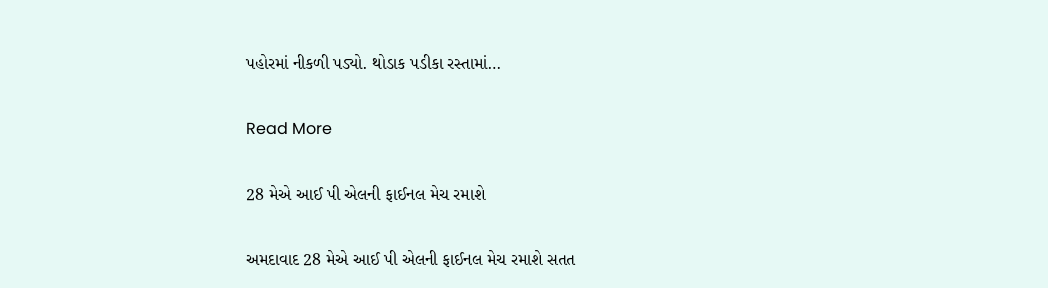પહોરમાં નીકળી પડ્યો. થોડાક પડીકા રસ્તામાં…

Read More

28 મેએ આઈ પી એલની ફાઈનલ મેચ રમાશે

અમદાવાદ 28 મેએ આઈ પી એલની ફાઈનલ મેચ રમાશે સતત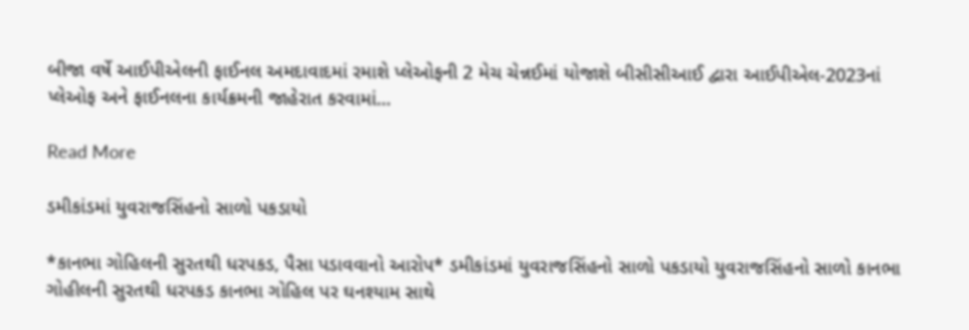બીજા વર્ષે આઈપીએલની ફાઈનલ અમદાવાદમાં રમાશે પ્લેઓફની 2 મેચ ચેન્નઈમાં યોજાશે બીસીસીઆઈ દ્વારા આઈપીએલ-2023નાં પ્લેઓફ અને ફાઈનલના કાર્યક્રમની જાહેરાત કરવામાં…

Read More

ડમીકાંડમાં યુવરાજસિંહનો સાળો પકડાયો

*કાનભા ગોહિલની સુરતથી ધરપકડ, પૈસા પડાવવાનો આરોપ* ડમીકાંડમાં યુવરાજસિંહનો સાળો પકડાયો યુવરાજસિંહનો સાળો કાનભા ગોહીલની સુરતથી ધરપકડ કાનભા ગોહિલ પર ઘનશ્યામ સાથે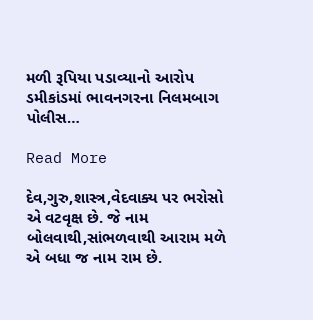મળી રૂપિયા પડાવ્યાનો આરોપ ડમીકાંડમાં ભાવનગરના નિલમબાગ પોલીસ…

Read More

દેવ,ગુરુ,શાસ્ત્ર,વેદવાક્ય પર ભરોસો એ વટવૃક્ષ છે. જે નામ બોલવાથી,સાંભળવાથી આરામ મળે એ બધા જ નામ રામ છે.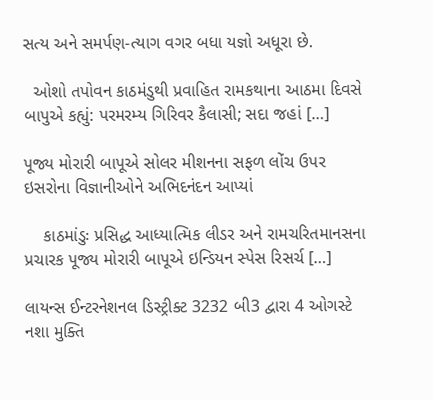સત્ય અને સમર્પણ-ત્યાગ વગર બધા યજ્ઞો અધૂરા છે.

  ઓશો તપોવન કાઠમંડુથી પ્રવાહિત રામકથાના આઠમા દિવસે બાપુએ કહ્યું: પરમરમ્ય ગિરિવર કૈલાસી; સદા જહાં […]

પૂજ્ય મોરારી બાપૂએ સોલર મીશનના સફળ લોંચ ઉપર ઇસરોના વિજ્ઞાનીઓને અભિદનંદન આપ્યાં

    કાઠમાંડુઃ પ્રસિદ્ધ આધ્યાત્મિક લીડર અને રામચરિતમાનસના પ્રચારક પૂજ્ય મોરારી બાપૂએ ઇન્ડિયન સ્પેસ રિસર્ચ […]

લાયન્સ ઈન્ટરનેશનલ ડિસ્ટ્રીક્ટ 3232 બી3 દ્વારા 4 ઓગસ્ટે નશા મુક્તિ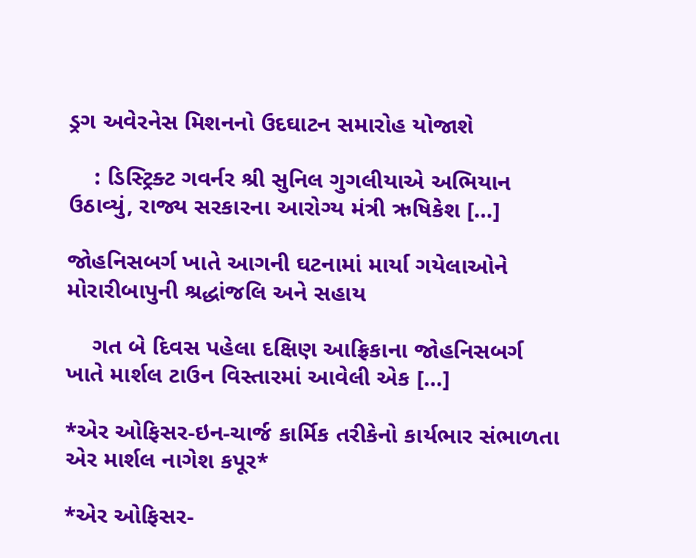ડ્રગ અવેરનેસ મિશનનો ઉદઘાટન સમારોહ યોજાશે

    : ડિસ્ટ્રિક્ટ ગવર્નર શ્રી સુનિલ ગુગલીયાએ અભિયાન ઉઠાવ્યું, રાજ્ય સરકારના આરોગ્ય મંત્રી ઋષિકેશ […]

જોહનિસબર્ગ ખાતે આગની ઘટનામાં માર્યા ગયેલાઓને મોરારીબાપુની શ્રદ્ધાંજલિ અને સહાય

    ગત બે દિવસ પહેલા દક્ષિણ આફ્રિકાના જોહનિસબર્ગ ખાતે માર્શલ ટાઉન વિસ્તારમાં આવેલી એક […]

*એર ઓફિસર-ઇન-ચાર્જ કાર્મિક તરીકેનો કાર્યભાર સંભાળતા એર માર્શલ નાગેશ કપૂર*

*એર ઓફિસર-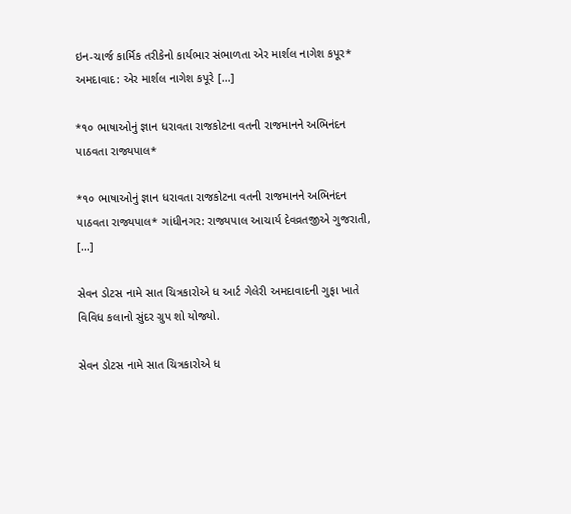ઇન-ચાર્જ કાર્મિક તરીકેનો કાર્યભાર સંભાળતા એર માર્શલ નાગેશ કપૂર* અમદાવાદ: એર માર્શલ નાગેશ કપૂરે […]

*૧૦ ભાષાઓનું જ્ઞાન ધરાવતા રાજકોટના વતની રાજમાનને અભિનંદન પાઠવતા રાજ્યપાલ*

*૧૦ ભાષાઓનું જ્ઞાન ધરાવતા રાજકોટના વતની રાજમાનને અભિનંદન પાઠવતા રાજ્યપાલ* ગાંધીનગર: રાજ્યપાલ આચાર્ય દેવવ્રતજીએ ગુજરાતી, […]

સેવન ડોટસ નામે સાત ચિત્રકારોએ ધ આર્ટ ગેલેરી અમદાવાદની ગુફા ખાતે વિવિધ કલાનો સુંદર ગ્રુપ શો યોજ્યો.

સેવન ડોટસ નામે સાત ચિત્રકારોએ ધ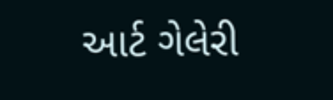આર્ટ ગેલેરી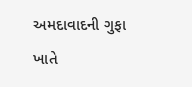અમદાવાદની ગુફા ખાતે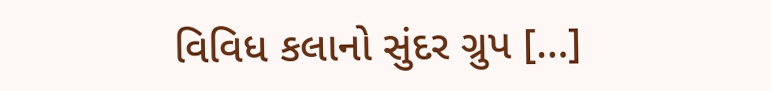વિવિધ કલાનો સુંદર ગ્રુપ […]